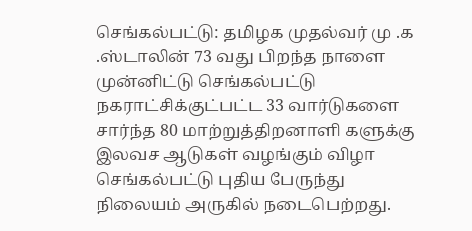செங்கல்பட்டு: தமிழக முதல்வர் மு .க .ஸ்டாலின் 73 வது பிறந்த நாளை முன்னிட்டு செங்கல்பட்டு நகராட்சிக்குட்பட்ட 33 வார்டுகளை சார்ந்த 80 மாற்றுத்திறனாளி களுக்கு இலவச ஆடுகள் வழங்கும் விழா செங்கல்பட்டு புதிய பேருந்து நிலையம் அருகில் நடைபெற்றது.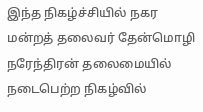இந்த நிகழ்ச்சியில் நகர மன்றத் தலைவர் தேன்மொழி நரேந்திரன் தலைமையில் நடைபெற்ற நிகழ்வில்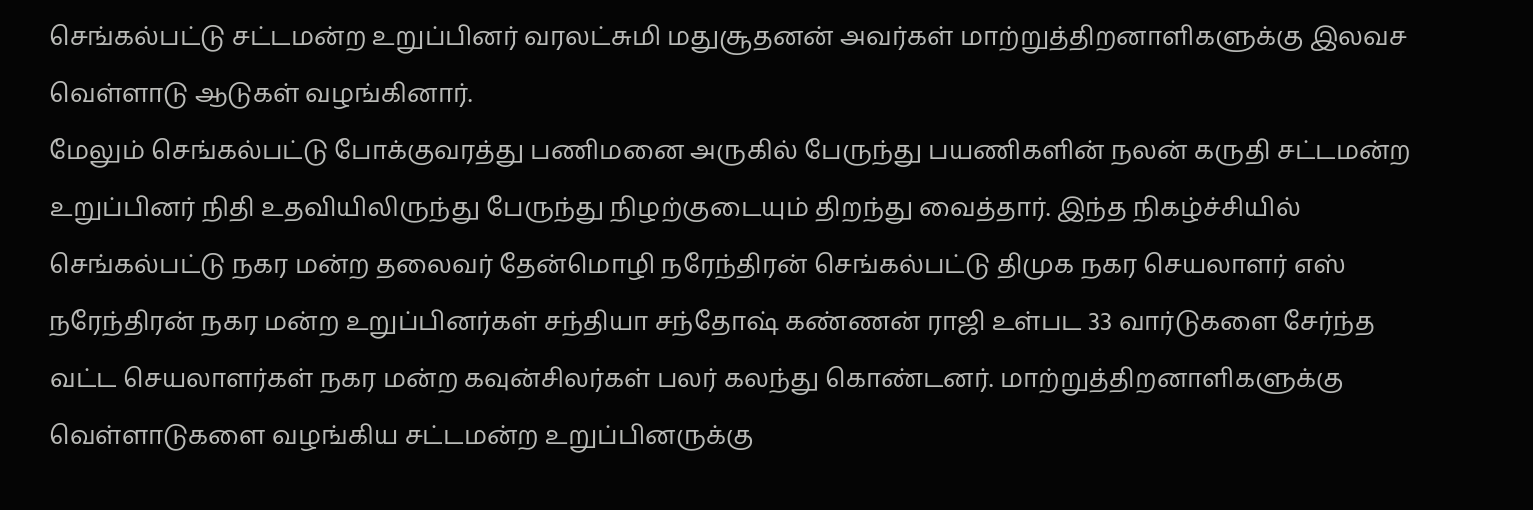செங்கல்பட்டு சட்டமன்ற உறுப்பினர் வரலட்சுமி மதுசூதனன் அவர்கள் மாற்றுத்திறனாளிகளுக்கு இலவச வெள்ளாடு ஆடுகள் வழங்கினார்.
மேலும் செங்கல்பட்டு போக்குவரத்து பணிமனை அருகில் பேருந்து பயணிகளின் நலன் கருதி சட்டமன்ற உறுப்பினர் நிதி உதவியிலிருந்து பேருந்து நிழற்குடையும் திறந்து வைத்தார். இந்த நிகழ்ச்சியில் செங்கல்பட்டு நகர மன்ற தலைவர் தேன்மொழி நரேந்திரன் செங்கல்பட்டு திமுக நகர செயலாளர் எஸ் நரேந்திரன் நகர மன்ற உறுப்பினர்கள் சந்தியா சந்தோஷ் கண்ணன் ராஜி உள்பட 33 வார்டுகளை சேர்ந்த வட்ட செயலாளர்கள் நகர மன்ற கவுன்சிலர்கள் பலர் கலந்து கொண்டனர். மாற்றுத்திறனாளிகளுக்கு வெள்ளாடுகளை வழங்கிய சட்டமன்ற உறுப்பினருக்கு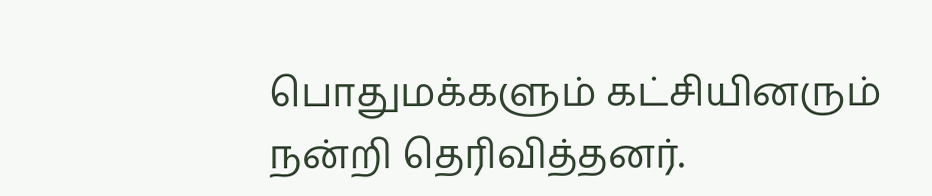பொதுமக்களும் கட்சியினரும் நன்றி தெரிவித்தனர்.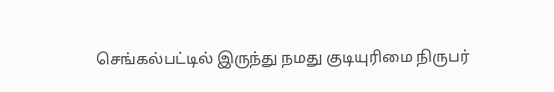செங்கல்பட்டில் இருந்து நமது குடியுரிமை நிருபர்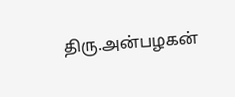திரு.அன்பழகன்